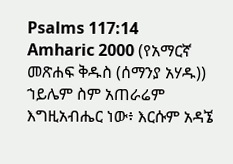Psalms 117:14
Amharic 2000 (የአማርኛ መጽሐፍ ቅዱስ (ሰማንያ አሃዱ))
ኀይሌም ስም አጠራሬም እግዚአብሔር ነው፥ እርሱም አዳኜ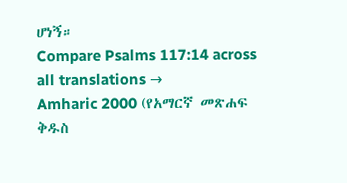ሆነኝ።
Compare Psalms 117:14 across all translations →
Amharic 2000 (የአማርኛ መጽሐፍ ቅዱስ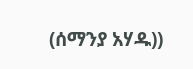(ሰማንያ አሃዱ))